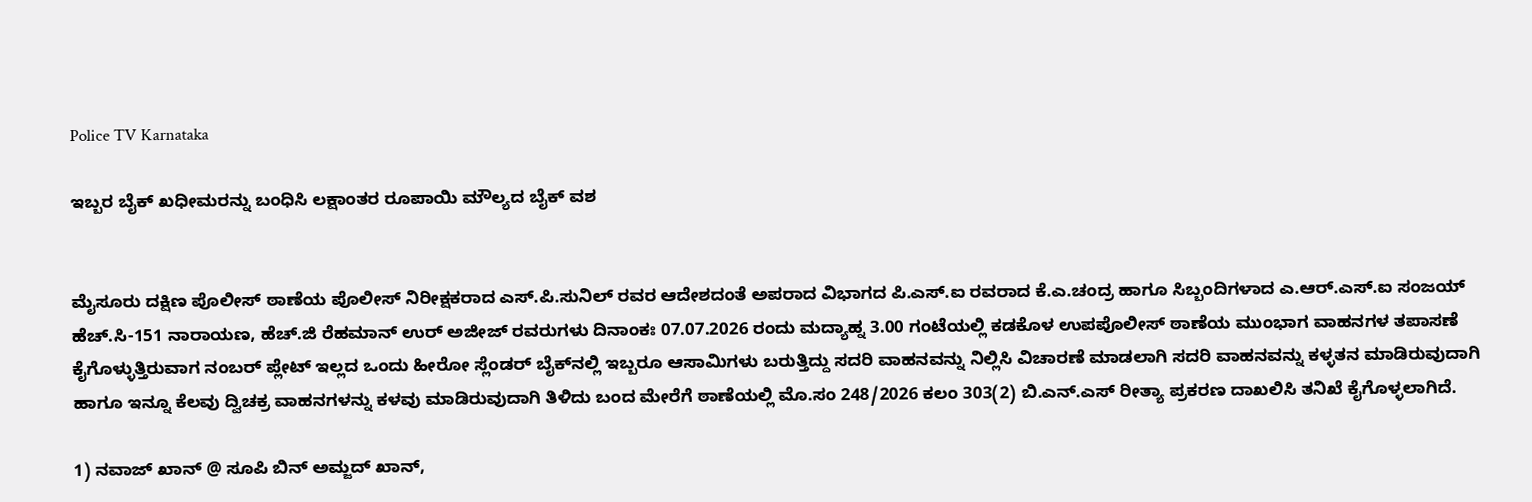Police TV Karnataka

ಇಬ್ಬರ ಬೈಕ್ ಖಧೀಮರನ್ನು ಬಂಧಿಸಿ ಲಕ್ಷಾಂತರ ರೂಪಾಯಿ ಮೌಲ್ಯದ ಬೈಕ್‌ ವಶ


ಮೈಸೂರು ದಕ್ಷಿಣ ಪೊಲೀಸ್ ಠಾಣೆಯ ಪೊಲೀಸ್ ನಿರೀಕ್ಷಕರಾದ ಎಸ್.ಪಿ.ಸುನಿಲ್ ರವರ ಆದೇಶದಂತೆ ಅಪರಾದ ವಿಭಾಗದ ಪಿ.ಎಸ್.ಐ ರವರಾದ ಕೆ.ಎ.ಚಂದ್ರ ಹಾಗೂ ಸಿಬ್ಬಂದಿಗಳಾದ ಎ.ಆರ್.ಎಸ್.ಐ ಸಂಜಯ್ ಹೆಚ್.ಸಿ-151 ನಾರಾಯಣ, ಹೆಚ್.ಜಿ ರೆಹಮಾನ್ ಉರ್ ಅಜೀಜ್ ರವರುಗಳು ದಿನಾಂಕಃ 07.07.2026 ರಂದು ಮದ್ಯಾಹ್ನ 3.00 ಗಂಟೆಯಲ್ಲಿ ಕಡಕೊಳ ಉಪಪೊಲೀಸ್ ಠಾಣೆಯ ಮುಂಭಾಗ ವಾಹನಗಳ ತಪಾಸಣೆ ಕೈಗೊಳ್ಳುತ್ತಿರುವಾಗ ನಂಬರ್ ಪ್ಲೇಟ್ ಇಲ್ಲದ ಒಂದು ಹೀರೋ ಸ್ಲೆಂಡರ್ ಬೈಕ್‌ನಲ್ಲಿ ಇಬ್ಬರೂ ಆಸಾಮಿಗಳು ಬರುತ್ತಿದ್ದು ಸದರಿ ವಾಹನವನ್ನು ನಿಲ್ಲಿಸಿ ವಿಚಾರಣೆ ಮಾಡಲಾಗಿ ಸದರಿ ವಾಹನವನ್ನು ಕಳ್ಳತನ ಮಾಡಿರುವುದಾಗಿ ಹಾಗೂ ಇನ್ನೂ ಕೆಲವು ದ್ವಿಚಕ್ರ ವಾಹನಗಳನ್ನು ಕಳವು ಮಾಡಿರುವುದಾಗಿ ತಿಳಿದು ಬಂದ ಮೇರೆಗೆ ಠಾಣೆಯಲ್ಲಿ ಮೊ.ಸಂ 248/2026 ಕಲಂ 303(2) ಬಿ.ಎನ್.ಎಸ್ ರೀತ್ಯಾ ಪ್ರಕರಣ ದಾಖಲಿಸಿ ತನಿಖೆ ಕೈಗೊಳ್ಳಲಾಗಿದೆ.

1) ನವಾಜ್ ಖಾನ್ @ ಸೂಪಿ ಬಿನ್ ಅಮ್ಜದ್ ಖಾನ್,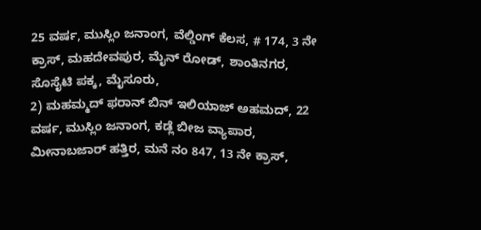25 ವರ್ಷ, ಮುಸ್ಲಿಂ ಜನಾಂಗ, ವೆಲ್ಡಿಂಗ್ ಕೆಲಸ, # 174, 3 ನೇ ಕ್ರಾಸ್, ಮಹದೇವಪುರ, ಮೈನ್ ರೋಡ್, ಶಾಂತಿನಗರ, ಸೊಸೈಟಿ ಪಕ್ಕ, ಮೈಸೂರು,
2) ಮಹಮ್ಮದ್ ಫರಾನ್ ಬಿನ್ ಇಲಿಯಾಜ್ ಅಹಮದ್, 22 ವರ್ಷ, ಮುಸ್ಲಿಂ ಜನಾಂಗ, ಕಡ್ಲೆ ಬೀಜ ವ್ಯಾಪಾರ, ಮೀನಾಬಜಾರ್ ಹತ್ತಿರ, ಮನೆ ನಂ 847, 13 ನೇ ಕ್ರಾಸ್,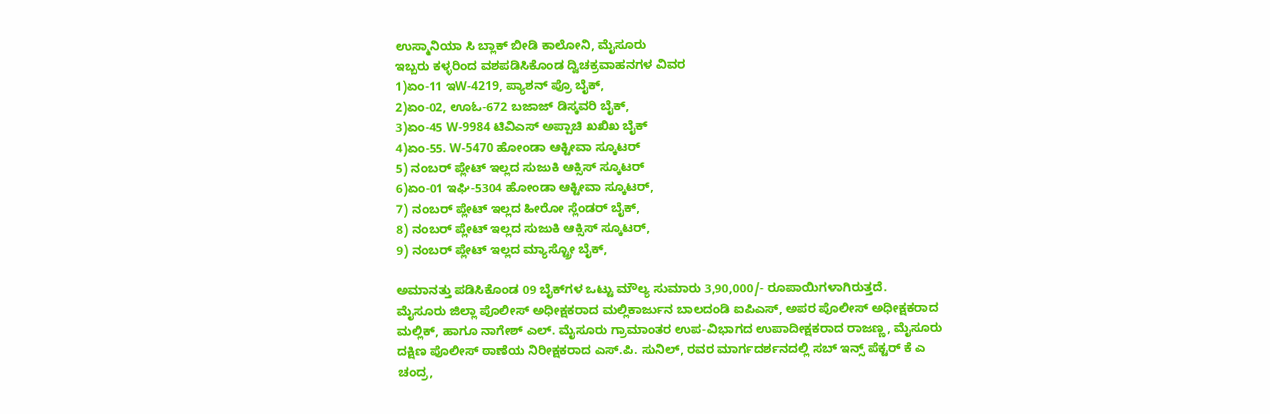ಉಸ್ಮಾನಿಯಾ ಸಿ ಬ್ಲಾಕ್ ಬೀಡಿ ಕಾಲೋನಿ, ಮೈಸೂರು
ಇಬ್ಬರು ಕಳ್ಳರಿಂದ ವಶಪಡಿಸಿಕೊಂಡ ದ್ವಿಚಕ್ರವಾಹನಗಳ ವಿವರ
1)ಏಂ-11 ಇW-4219, ಪ್ಯಾಶನ್ ಪ್ರೊ ಬೈಕ್,
2)ಏಂ-02, ಊಓ-672 ಬಜಾಜ್ ಡಿಸ್ಕವರಿ ಬೈಕ್,
3)ಏಂ-45 W-9984 ಟಿವಿಎಸ್ ಅಪ್ಪಾಚಿ ಖಖಿಖ ಬೈಕ್
4)ಏಂ-55. W-5470 ಹೋಂಡಾ ಆಕ್ಟೀವಾ ಸ್ಕೂಟರ್
5) ನಂಬರ್ ಪ್ಲೇಟ್ ಇಲ್ಲದ ಸುಜುಕಿ ಆಕ್ಸಿಸ್ ಸ್ಕೂಟರ್
6)ಏಂ-01 ಇಘಿ-5304 ಹೋಂಡಾ ಆಕ್ಟೀವಾ ಸ್ಕೂಟರ್,
7) ನಂಬರ್ ಪ್ಲೇಟ್ ಇಲ್ಲದ ಹೀರೋ ಸ್ಲೆಂಡರ್ ಬೈಕ್,
8) ನಂಬರ್ ಪ್ಲೇಟ್ ಇಲ್ಲದ ಸುಜುಕಿ ಆಕ್ಸಿಸ್ ಸ್ಕೂಟರ್,
9) ನಂಬರ್ ಪ್ಲೇಟ್ ಇಲ್ಲದ ಮ್ಯಾಸ್ಟ್ರೋ ಬೈಕ್,

ಅಮಾನತ್ತು ಪಡಿಸಿಕೊಂಡ 09 ಬೈಕ್‌ಗಳ ಒಟ್ಟು ಮೌಲ್ಯ ಸುಮಾರು 3,90,000/- ರೂಪಾಯಿಗಳಾಗಿರುತ್ತದೆ.
ಮೈಸೂರು ಜಿಲ್ಲಾ ಪೊಲೀಸ್ ಅಧೀಕ್ಷಕರಾದ ಮಲ್ಲಿಕಾರ್ಜುನ ಬಾಲದಂಡಿ ಐಪಿಎಸ್, ಅಪರ ಪೊಲೀಸ್ ಅಧೀಕ್ಷಕರಾದ ಮಲ್ಲಿಕ್, ಹಾಗೂ ನಾಗೇಶ್ ಎಲ್. ಮೈಸೂರು ಗ್ರಾಮಾಂತರ ಉಪ-ವಿಭಾಗದ ಉಪಾದೀಕ್ಷಕರಾದ ರಾಜಣ್ಣ, ಮೈಸೂರು ದಕ್ಷಿಣ ಪೊಲೀಸ್ ಠಾಣೆಯ ನಿರೀಕ್ಷಕರಾದ ಎಸ್.ಪಿ. ಸುನಿಲ್, ರವರ ಮಾರ್ಗದರ್ಶನದಲ್ಲಿ ಸಬ್ ಇನ್ಸ್ ಪೆಕ್ಟರ್ ಕೆ ಎ ಚಂದ್ರ,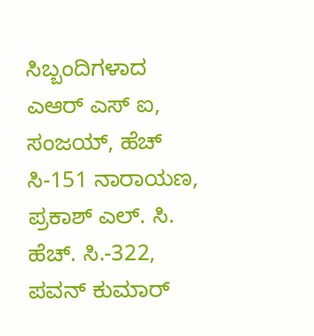ಸಿಬ್ಬಂದಿಗಳಾದ ಎಆರ್ ಎಸ್ ಐ, ಸಂಜಯ್, ಹೆಚ್ ಸಿ-151 ನಾರಾಯಣ, ಪ್ರಕಾಶ್ ಎಲ್. ಸಿ. ಹೆಚ್. ಸಿ.-322, ಪವನ್ ಕುಮಾರ್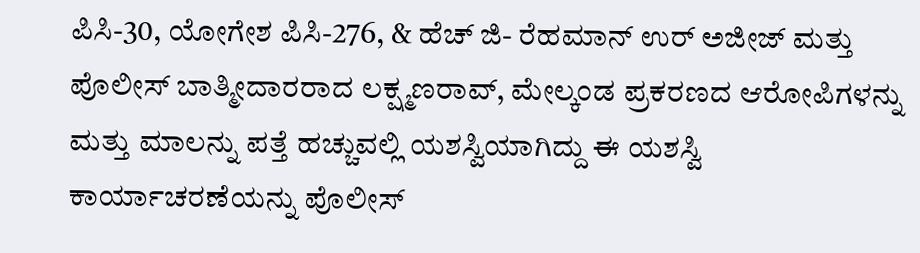ಪಿಸಿ-30, ಯೋಗೇಶ ಪಿಸಿ-276, & ಹೆಚ್ ಜಿ- ರೆಹಮಾನ್ ಉರ್ ಅಜೀಜ್ ಮತ್ತು ಪೊಲೀಸ್ ಬಾತ್ಮೀದಾರರಾದ ಲಕ್ಷ್ಮಣರಾವ್, ಮೇಲ್ಕಂಡ ಪ್ರಕರಣದ ಆರೋಪಿಗಳನ್ನು ಮತ್ತು ಮಾಲನ್ನು ಪತ್ತೆ ಹಚ್ಚುವಲ್ಲಿ ಯಶಸ್ವಿಯಾಗಿದ್ದು ಈ ಯಶಸ್ವಿ ಕಾರ್ಯಾಚರಣೆಯನ್ನು ಪೊಲೀಸ್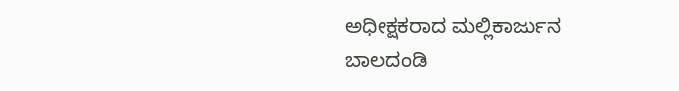ಅಧೀಕ್ಷಕರಾದ ಮಲ್ಲಿಕಾರ್ಜುನ ಬಾಲದಂಡಿ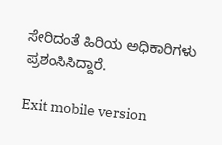ಸೇರಿದಂತೆ ಹಿರಿಯ ಅಧಿಕಾರಿಗಳು ಪ್ರಶಂಸಿಸಿದ್ದಾರೆ.

Exit mobile version